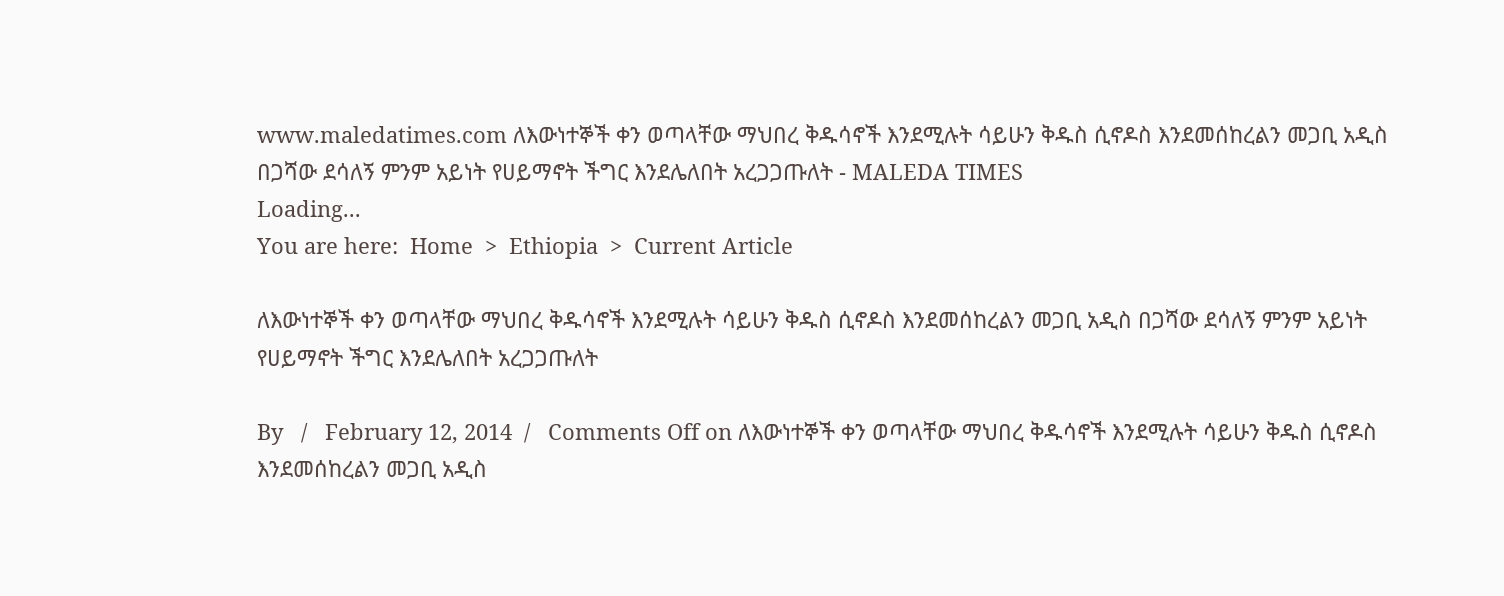www.maledatimes.com ለእውነተኞች ቀን ወጣላቸው ማህበረ ቅዱሳኖች እንደሚሉት ሳይሁን ቅዱስ ሲኖዶስ እንደመሰከረልን መጋቢ አዲስ በጋሻው ደሳለኝ ምንም አይነት የሀይማኖት ችግር እንደሌለበት አረጋጋጡለት - MALEDA TIMES
Loading...
You are here:  Home  >  Ethiopia  >  Current Article

ለእውነተኞች ቀን ወጣላቸው ማህበረ ቅዱሳኖች እንደሚሉት ሳይሁን ቅዱስ ሲኖዶስ እንደመሰከረልን መጋቢ አዲስ በጋሻው ደሳለኝ ምንም አይነት የሀይማኖት ችግር እንደሌለበት አረጋጋጡለት

By   /   February 12, 2014  /   Comments Off on ለእውነተኞች ቀን ወጣላቸው ማህበረ ቅዱሳኖች እንደሚሉት ሳይሁን ቅዱስ ሲኖዶስ እንደመሰከረልን መጋቢ አዲስ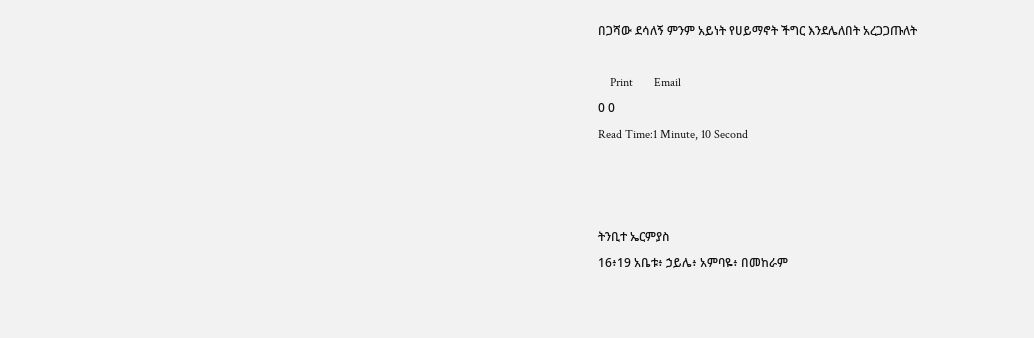በጋሻው ደሳለኝ ምንም አይነት የሀይማኖት ችግር እንደሌለበት አረጋጋጡለት

    Print       Email
0 0
Read Time:1 Minute, 10 Second



ትንቢተ ኤርምያስ
16፥19 አቤቱ፥ ኃይሌ፥ አምባዬ፥ በመከራም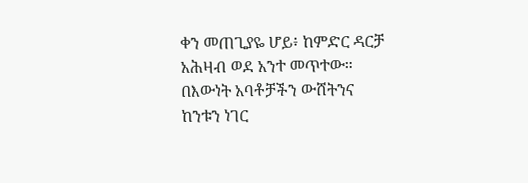ቀን መጠጊያዬ ሆይ፥ ከምድር ዳርቻ አሕዛብ ወደ አንተ መጥተው። በእውነት አባቶቻችን ውሸትንና ከንቱን ነገር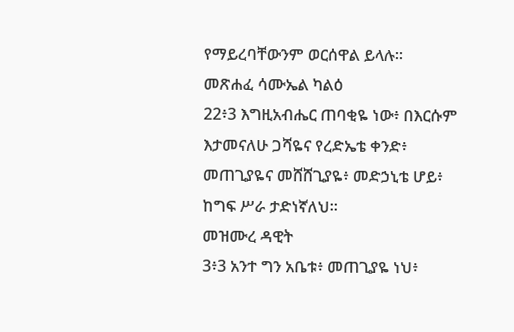የማይረባቸውንም ወርሰዋል ይላሉ።
መጽሐፈ ሳሙኤል ካልዕ
22፥3 እግዚአብሔር ጠባቂዬ ነው፥ በእርሱም እታመናለሁ ጋሻዬና የረድኤቴ ቀንድ፥ መጠጊያዬና መሸሸጊያዬ፥ መድኃኒቴ ሆይ፥ ከግፍ ሥራ ታድነኛለህ።
መዝሙረ ዳዊት
3፥3 አንተ ግን አቤቱ፥ መጠጊያዬ ነህ፥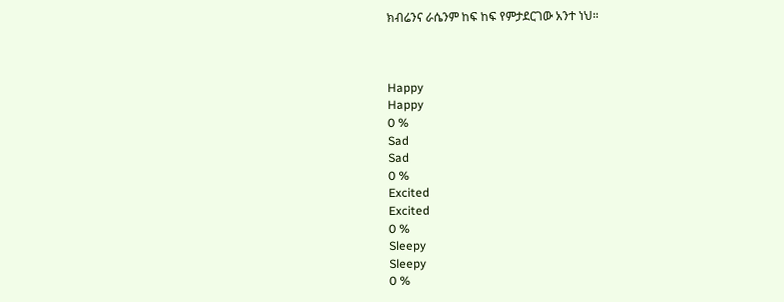ክብሬንና ራሴንም ከፍ ከፍ የምታደርገው አንተ ነህ።



Happy
Happy
0 %
Sad
Sad
0 %
Excited
Excited
0 %
Sleepy
Sleepy
0 %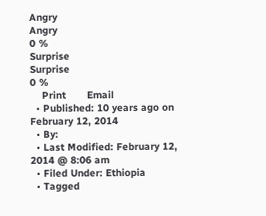Angry
Angry
0 %
Surprise
Surprise
0 %
    Print       Email
  • Published: 10 years ago on February 12, 2014
  • By:
  • Last Modified: February 12, 2014 @ 8:06 am
  • Filed Under: Ethiopia
  • Tagged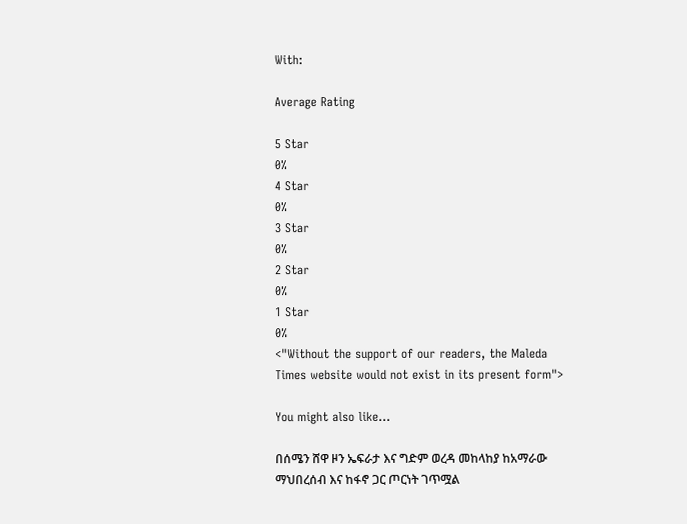With:

Average Rating

5 Star
0%
4 Star
0%
3 Star
0%
2 Star
0%
1 Star
0%
<"Without the support of our readers, the Maleda Times website would not exist in its present form">

You might also like...

በሰሜን ሸዋ ዞን ኤፍራታ እና ግድም ወረዳ መከላከያ ከአማራው ማህበረሰብ እና ከፋኖ ጋር ጦርነት ገጥሟል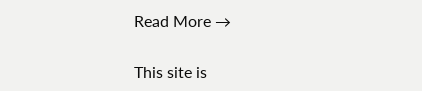Read More →

This site is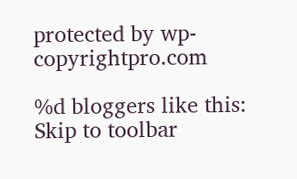protected by wp-copyrightpro.com

%d bloggers like this:
Skip to toolbar